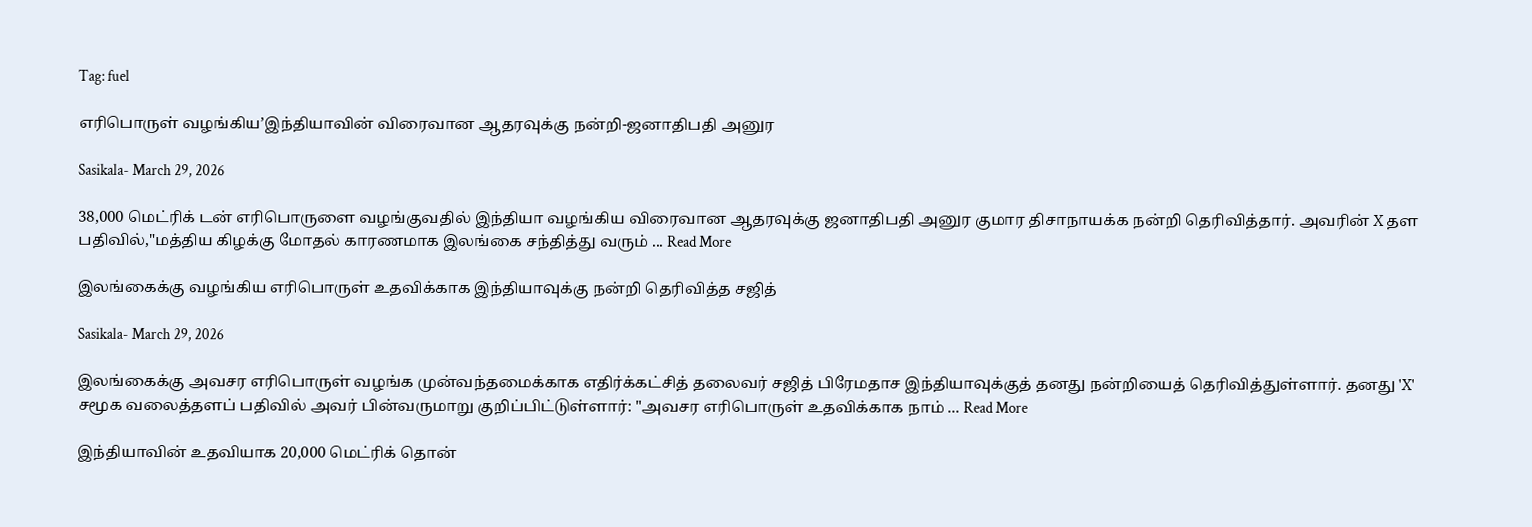Tag: fuel

எரிபொருள் வழங்கிய’இந்தியாவின் விரைவான ஆதரவுக்கு நன்றி-ஜனாதிபதி அனுர

Sasikala- March 29, 2026

38,000 மெட்ரிக் டன் எரிபொருளை வழங்குவதில் இந்தியா வழங்கிய விரைவான ஆதரவுக்கு ஜனாதிபதி அனுர குமார திசாநாயக்க நன்றி தெரிவித்தார். அவரின் X தள பதிவில்,"மத்திய கிழக்கு மோதல் காரணமாக இலங்கை சந்தித்து வரும் ... Read More

இலங்கைக்கு வழங்கிய எரிபொருள் உதவிக்காக இந்தியாவுக்கு நன்றி தெரிவித்த சஜித்

Sasikala- March 29, 2026

இலங்கைக்கு அவசர எரிபொருள் வழங்க முன்வந்தமைக்காக எதிர்க்கட்சித் தலைவர் சஜித் பிரேமதாச இந்தியாவுக்குத் தனது நன்றியைத் தெரிவித்துள்ளார். தனது 'X' சமூக வலைத்தளப் பதிவில் அவர் பின்வருமாறு குறிப்பிட்டுள்ளார்: "அவசர எரிபொருள் உதவிக்காக நாம் ... Read More

இந்தியாவின் உதவியாக 20,000 மெட்ரிக் தொன்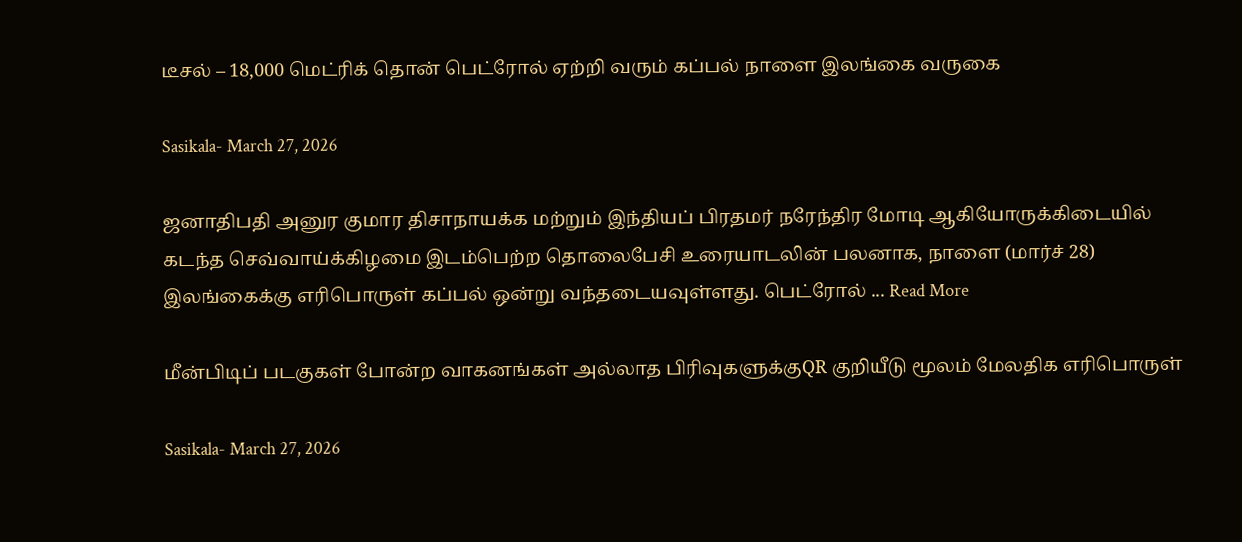டீசல் – 18,000 மெட்ரிக் தொன் பெட்ரோல் ஏற்றி வரும் கப்பல் நாளை இலங்கை வருகை

Sasikala- March 27, 2026

ஜனாதிபதி அனுர குமார திசாநாயக்க மற்றும் இந்தியப் பிரதமர் நரேந்திர மோடி ஆகியோருக்கிடையில் கடந்த செவ்வாய்க்கிழமை இடம்பெற்ற தொலைபேசி உரையாடலின் பலனாக, நாளை (மார்ச் 28) இலங்கைக்கு எரிபொருள் கப்பல் ஒன்று வந்தடையவுள்ளது. பெட்ரோல் ... Read More

மீன்பிடிப் படகுகள் போன்ற வாகனங்கள் அல்லாத பிரிவுகளுக்குQR குறியீடு மூலம் மேலதிக எரிபொருள்

Sasikala- March 27, 2026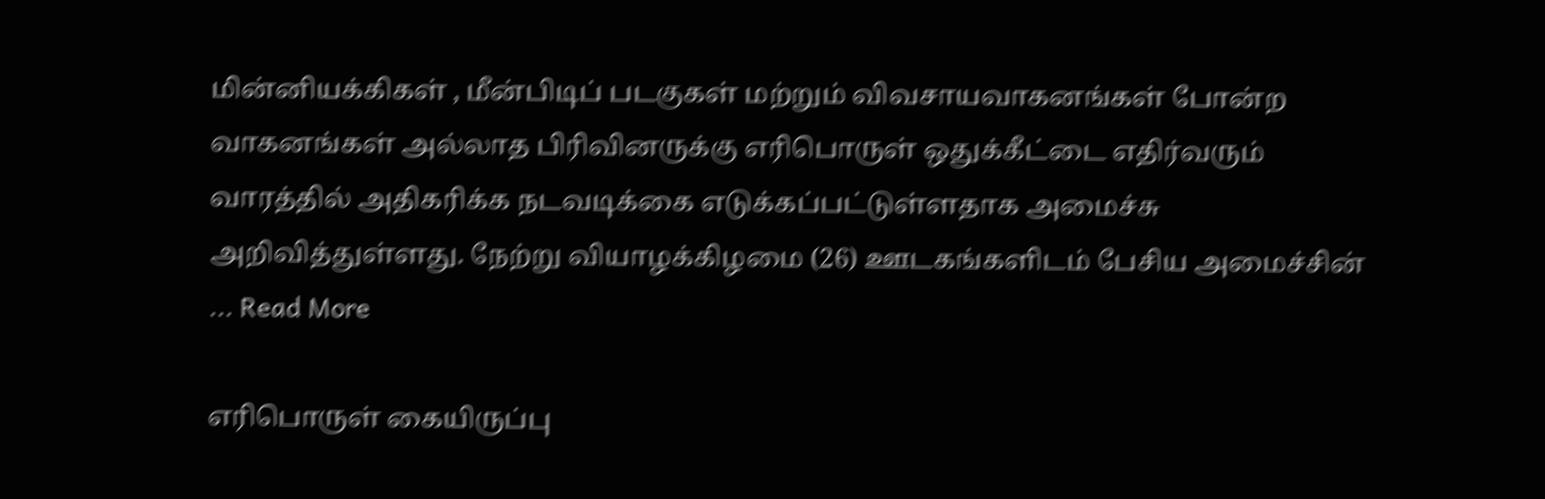மின்னியக்கிகள் , மீன்பிடிப் படகுகள் மற்றும் விவசாயவாகனங்கள் போன்ற வாகனங்கள் அல்லாத பிரிவினருக்கு எரிபொருள் ஒதுக்கீட்டை எதிர்வரும் வாரத்தில் அதிகரிக்க நடவடிக்கை எடுக்கப்பட்டுள்ளதாக அமைச்சு அறிவித்துள்ளது. நேற்று வியாழக்கிழமை (26) ஊடகங்களிடம் பேசிய அமைச்சின் ... Read More

எரிபொருள் கையிருப்பு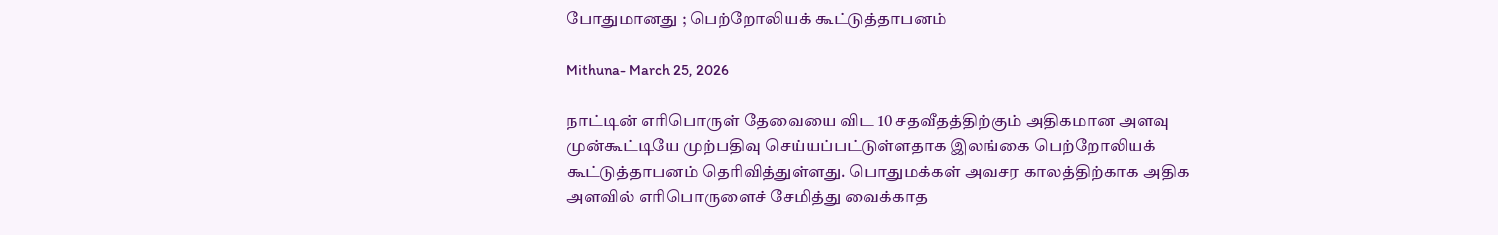போதுமானது ; பெற்றோலியக் கூட்டுத்தாபனம்

Mithuna- March 25, 2026

நாட்டின் எரிபொருள் தேவையை விட 10 சதவீதத்திற்கும் அதிகமான அளவு முன்கூட்டியே முற்பதிவு செய்யப்பட்டுள்ளதாக இலங்கை பெற்றோலியக் கூட்டுத்தாபனம் தெரிவித்துள்ளது. பொதுமக்கள் அவசர காலத்திற்காக அதிக அளவில் எரிபொருளைச் சேமித்து வைக்காத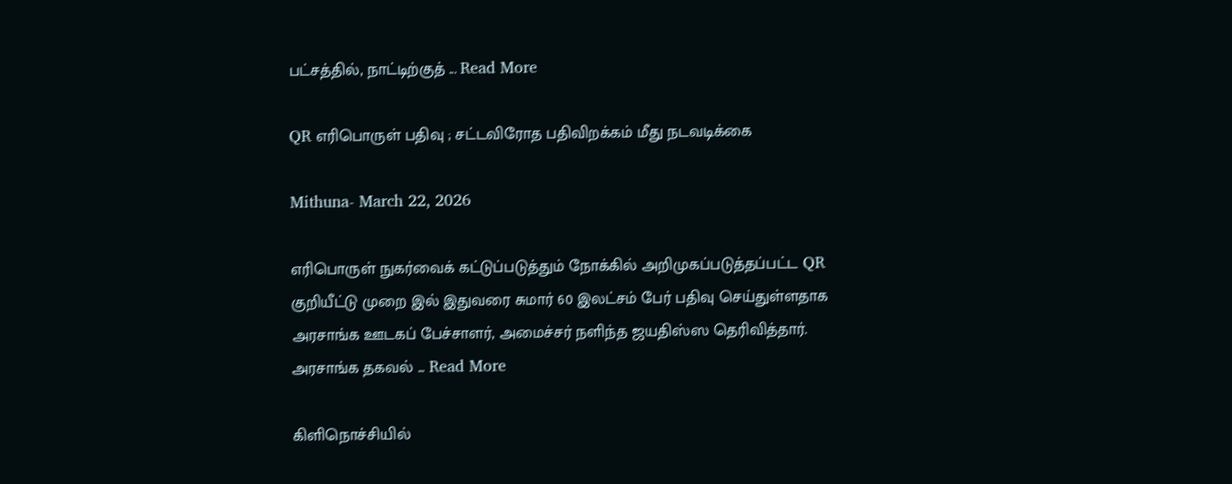பட்சத்தில், நாட்டிற்குத் ... Read More

QR எரிபொருள் பதிவு ; சட்டவிரோத பதிவிறக்கம் மீது நடவடிக்கை

Mithuna- March 22, 2026

எரிபொருள் நுகர்வைக் கட்டுப்படுத்தும் நோக்கில் அறிமுகப்படுத்தப்பட்ட QR குறியீட்டு முறை இல் இதுவரை சுமார் 60 இலட்சம் பேர் பதிவு செய்துள்ளதாக அரசாங்க ஊடகப் பேச்சாளர், அமைச்சர் நளிந்த ஜயதிஸ்ஸ தெரிவித்தார். அரசாங்க தகவல் ... Read More

கிளிநொச்சியில்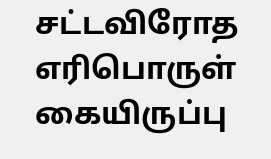சட்டவிரோத எரிபொருள் கையிருப்பு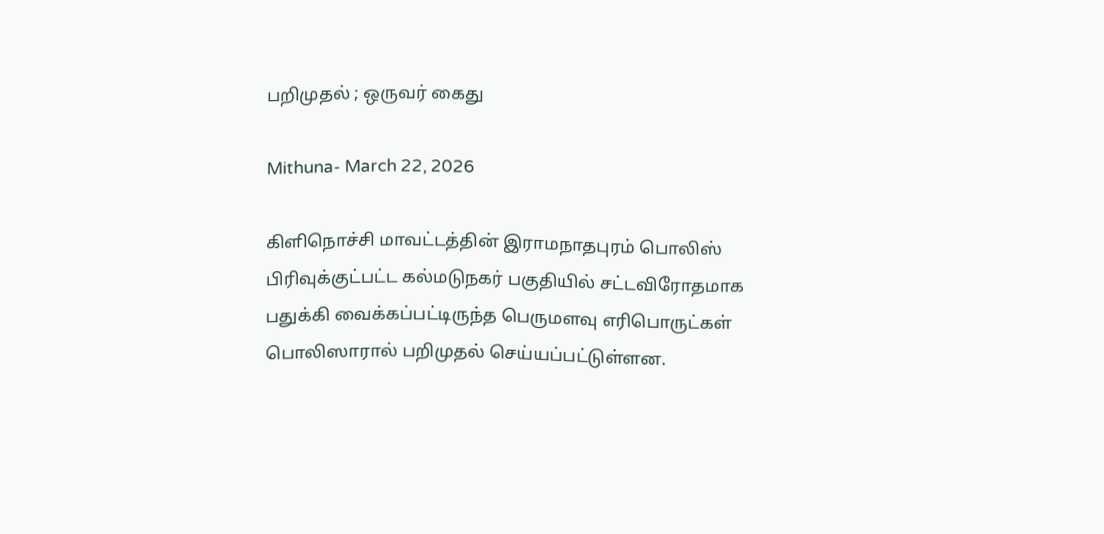பறிமுதல் ; ஒருவர் கைது

Mithuna- March 22, 2026

கிளிநொச்சி மாவட்டத்தின் இராமநாதபுரம் பொலிஸ் பிரிவுக்குட்பட்ட கல்மடுநகர் பகுதியில் சட்டவிரோதமாக பதுக்கி வைக்கப்பட்டிருந்த பெருமளவு எரிபொருட்கள் பொலிஸாரால் பறிமுதல் செய்யப்பட்டுள்ளன.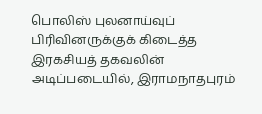பொலிஸ் புலனாய்வுப் பிரிவினருக்குக் கிடைத்த இரகசியத் தகவலின் அடிப்படையில், இராமநாதபுரம்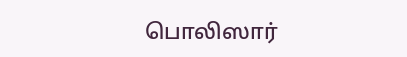பொலிஸார்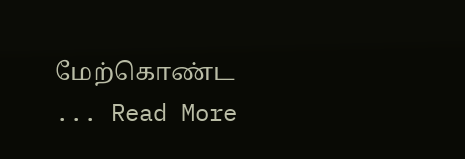மேற்கொண்ட ... Read More